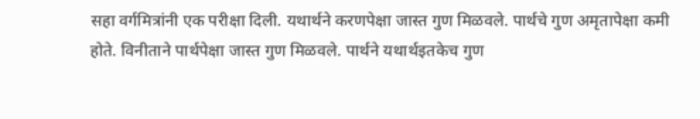सहा वर्गमित्रांनी एक परीक्षा दिली. यथार्थने करणपेक्षा जास्त गुण मिळवले. पार्थचे गुण अमृतापेक्षा कमी होते. विनीताने पार्थपेक्षा जास्त गुण मिळवले. पार्थने यथार्थइतकेच गुण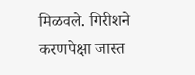मिळवले. गिरीशने करणपेक्षा जास्त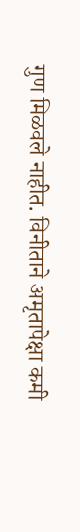गुण मिळवले नाहीत. विनीताने अमृतापेक्षा कमी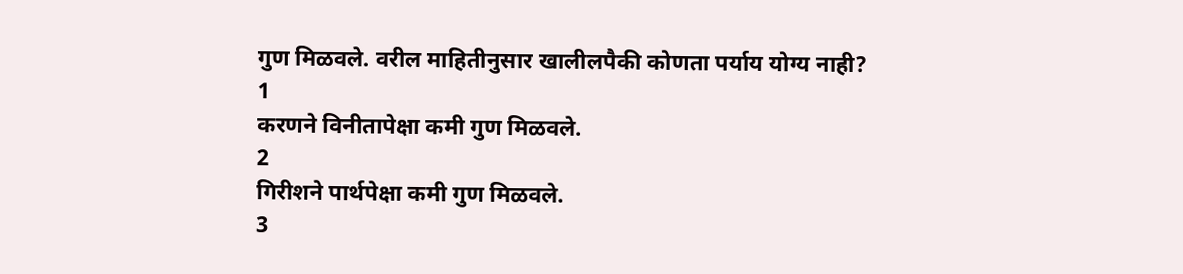गुण मिळवले. वरील माहितीनुसार खालीलपैकी कोणता पर्याय योग्य नाही?
1
करणने विनीतापेक्षा कमी गुण मिळवले.
2
गिरीशने पार्थपेक्षा कमी गुण मिळवले.
3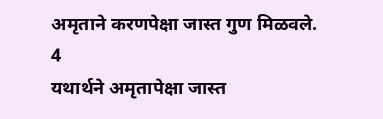अमृताने करणपेक्षा जास्त गुण मिळवले.
4
यथार्थने अमृतापेक्षा जास्त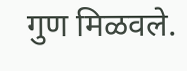गुण मिळवले.